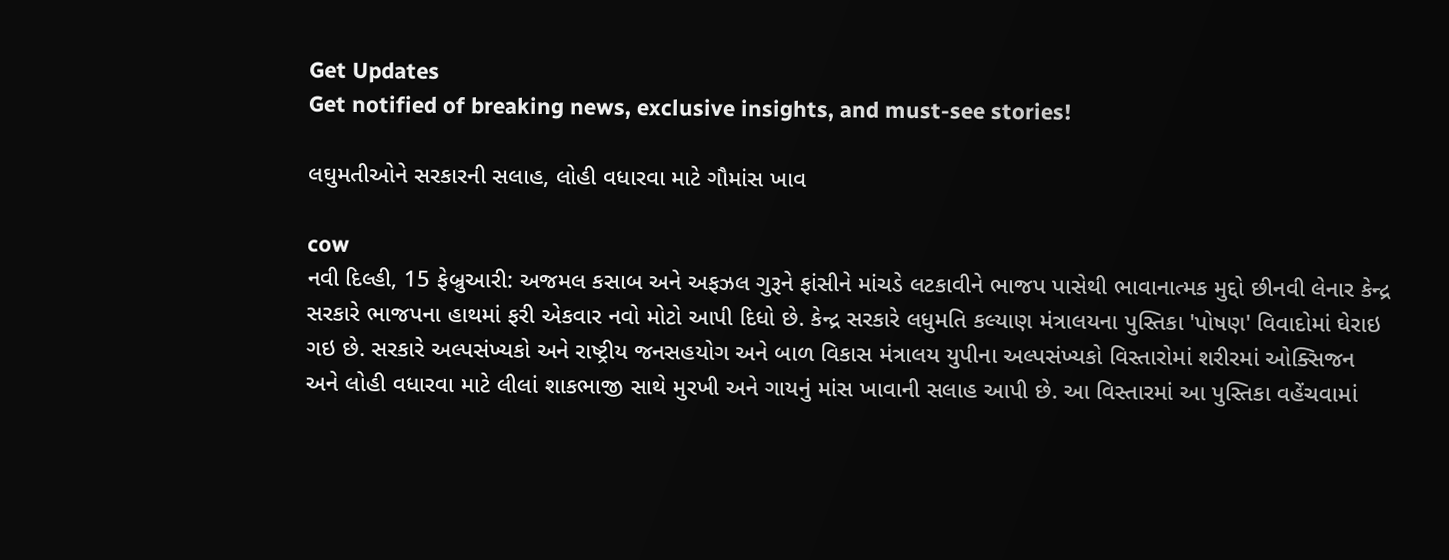Get Updates
Get notified of breaking news, exclusive insights, and must-see stories!

લઘુમતીઓને સરકારની સલાહ, લોહી વધારવા માટે ગૌમાંસ ખાવ

cow
નવી દિલ્હી, 15 ફેબ્રુઆરી: અજમલ કસાબ અને અફઝલ ગુરૂને ફાંસીને માંચડે લટકાવીને ભાજપ પાસેથી ભાવાનાત્મક મુદ્દો છીનવી લેનાર કેન્દ્ર સરકારે ભાજપના હાથમાં ફરી એકવાર નવો મોટો આપી દિધો છે. કેન્દ્ર સરકારે લધુમતિ કલ્યાણ મંત્રાલયના પુસ્તિકા 'પોષણ' વિવાદોમાં ઘેરાઇ ગઇ છે. સરકારે અલ્પસંખ્યકો અને રાષ્ટ્રીય જનસહયોગ અને બાળ વિકાસ મંત્રાલય યુપીના અલ્પસંખ્યકો વિસ્તારોમાં શરીરમાં ઓક્સિજન અને લોહી વધારવા માટે લીલાં શાકભાજી સાથે મુરખી અને ગાયનું માંસ ખાવાની સલાહ આપી છે. આ વિસ્તારમાં આ પુસ્તિકા વહેંચવામાં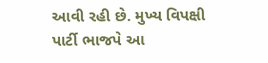આવી રહી છે. મુખ્ય વિપક્ષી પાર્ટી ભાજપે આ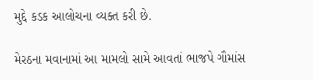મુદ્દે કડક આલોચના વ્યક્ત કરી છે.

મેરઠના મવાનામાં આ મામલો સામે આવતાં ભાજપે ગૌમાંસ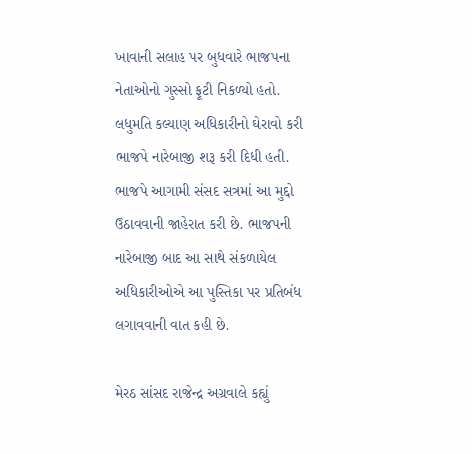ખાવાની સલાહ પર બુધવારે ભાજપના નેતાઓનો ગુસ્સો ફૂટી નિકળ્યો હતો. લધુમતિ કલ્યાણ અધિકારીનો ઘેરાવો કરી ભાજપે નારેબાજી શરૂ કરી દિધી હતી. ભાજપે આગામી સંસદ સત્રમાં આ મુદ્દો ઉઠાવવાની જાહેરાત કરી છે. ભાજપની નારેબાજી બાદ આ સાથે સંકળાયેલ અધિકારીઓએ આ પુસ્તિકા પર પ્રતિબંધ લગાવવાની વાત કહી છે.

મેરઠ સાંસદ રાજેન્દ્ર અગ્રવાલે કહ્યું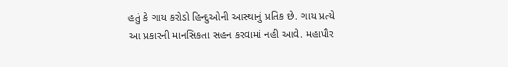હતું કે ગાય કરોડો હિન્દુઓની આસ્થાનું પ્રતિક છે. ગાય પ્રત્યે આ પ્રકારની માનસિકતા સહન કરવામાં નહી આવે. મહાપૌર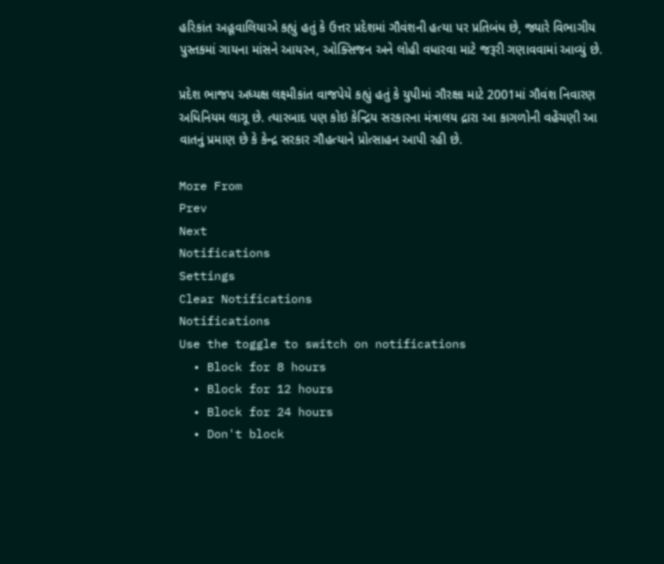હરિકાંત અહૂવાલિયાએ કહ્યું હતું કે ઉત્તર પ્રદેશમાં ગૌવંશની હત્યા પર પ્રતિબંધ છે, જ્યારે વિભાગીય પુસ્તકમાં ગાયના માંસને આયરન, ઓક્સિજન અને લોહી વધારવા માટે જરૂરી ગણાવવામાં આવ્યું છે.

પ્રદેશ ભાજપ અધ્યક્ષ લક્ષ્મીકાંત વાજપેયે કહ્યું હતું કે યુપીમાં ગૌરક્ષા માટે 2001માં ગૌવંશ નિવારણ અધિનિયમ લાગૂ છે. ત્યારબાદ પણ કોઇ કેન્દ્રિય સરકારના મંત્રાલય દ્રારા આ કાગળોની વહેંચણી આ વાતનું પ્રમાણ છે કે કેન્દ્ર સરકાર ગૌહત્યાને પ્રોત્સાહન આપી રહી છે.

More From
Prev
Next
Notifications
Settings
Clear Notifications
Notifications
Use the toggle to switch on notifications
  • Block for 8 hours
  • Block for 12 hours
  • Block for 24 hours
  • Don't block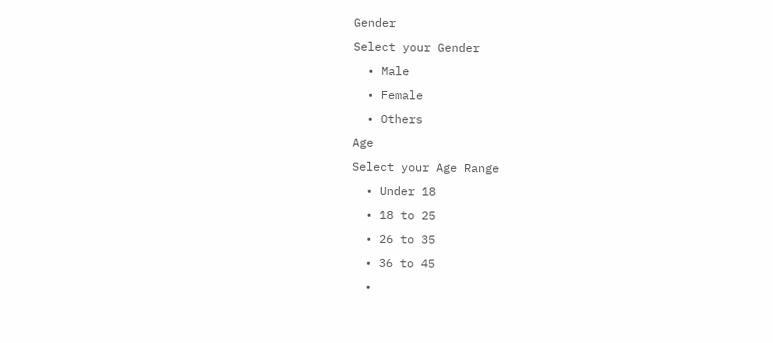Gender
Select your Gender
  • Male
  • Female
  • Others
Age
Select your Age Range
  • Under 18
  • 18 to 25
  • 26 to 35
  • 36 to 45
  •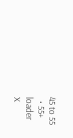45 to 55
  • 55+
loader
X